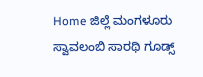Home ಜಿಲ್ಲೆ ಮಂಗಳೂರು ಸ್ವಾವಲಂಬಿ ಸಾರಥಿ ಗೂಡ್ಸ್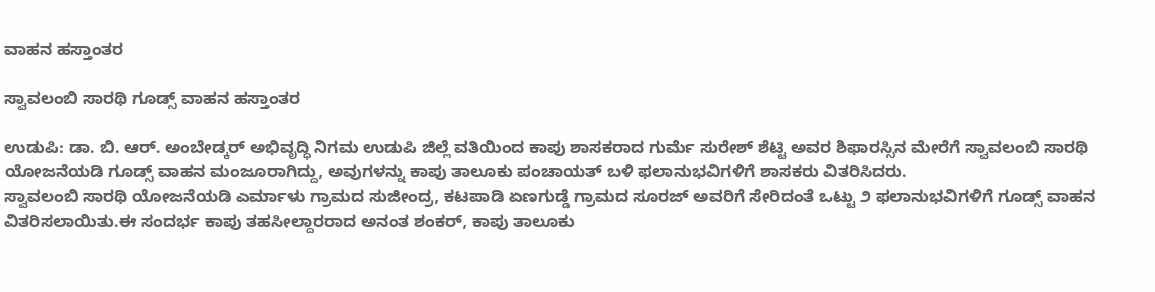ವಾಹನ ಹಸ್ತಾಂತರ

ಸ್ವಾವಲಂಬಿ ಸಾರಥಿ ಗೂಡ್ಸ್ ವಾಹನ ಹಸ್ತಾಂತರ

ಉಡುಪಿ: ಡಾ. ಬಿ. ಆರ್. ಅಂಬೇಡ್ಕರ್ ಅಭಿವೃದ್ಧಿ ನಿಗಮ ಉಡುಪಿ ಜಿಲ್ಲೆ ವತಿಯಿಂದ ಕಾಪು ಶಾಸಕರಾದ ಗುರ್ಮೆ ಸುರೇಶ್ ಶೆಟ್ಟಿ ಅವರ ಶಿಫಾರಸ್ಸಿನ ಮೇರೆಗೆ ಸ್ವಾವಲಂಬಿ ಸಾರಥಿ ಯೋಜನೆಯಡಿ ಗೂಡ್ಸ್ ವಾಹನ ಮಂಜೂರಾಗಿದ್ದು, ಅವುಗಳನ್ನು ಕಾಪು ತಾಲೂಕು ಪಂಚಾಯತ್ ಬಳಿ ಫಲಾನುಭವಿಗಳಿಗೆ ಶಾಸಕರು ವಿತರಿಸಿದರು.
ಸ್ವಾವಲಂಬಿ ಸಾರಥಿ ಯೋಜನೆಯಡಿ ಎರ್ಮಾಳು ಗ್ರಾಮದ ಸುಜೀಂದ್ರ, ಕಟಪಾಡಿ ಏಣಗುಡ್ಡೆ ಗ್ರಾಮದ ಸೂರಜ್ ಅವರಿಗೆ ಸೇರಿದಂತೆ ಒಟ್ಟು ೨ ಫಲಾನುಭವಿಗಳಿಗೆ ಗೂಡ್ಸ್ ವಾಹನ ವಿತರಿಸಲಾಯಿತು.ಈ ಸಂದರ್ಭ ಕಾಪು ತಹಸೀಲ್ದಾರರಾದ ಅನಂತ ಶಂಕರ್, ಕಾಪು ತಾಲೂಕು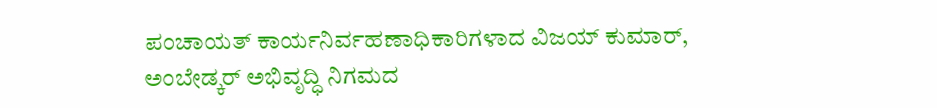ಪಂಚಾಯತ್ ಕಾರ್ಯನಿರ್ವಹಣಾಧಿಕಾರಿಗಳಾದ ವಿಜಯ್ ಕುಮಾರ್, ಅಂಬೇಡ್ಕರ್ ಅಭಿವೃದ್ಧಿ ನಿಗಮದ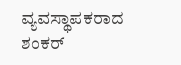ವ್ಯವಸ್ಥಾಪಕರಾದ ಶಂಕರ್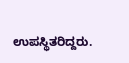ಉಪಸ್ಥಿತರಿದ್ದರು.